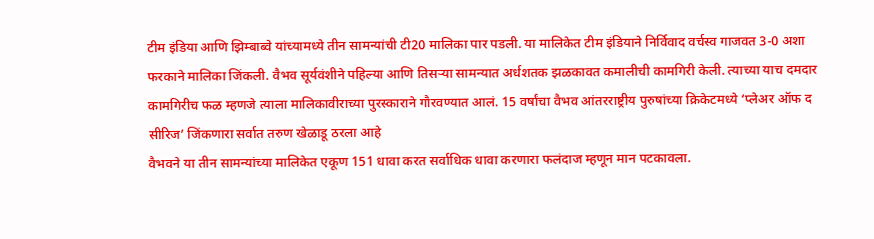टीम इंडिया आणि झिम्बाब्वे यांच्यामध्ये तीन सामन्यांची टी20 मालिका पार पडली. या मालिकेत टीम इंडियाने निर्विवाद वर्चस्व गाजवत 3-0 अशा फरकाने मालिका जिंकली. वैभव सूर्यवंशीने पहिल्या आणि तिसऱ्या सामन्यात अर्धशतक झळकावत कमालीची कामगिरी केली. त्याच्या याच दमदार कामगिरीच फळ म्हणजे त्याला मालिकावीराच्या पुरस्काराने गौरवण्यात आलं. 15 वर्षांचा वैभव आंतरराष्ट्रीय पुरुषांच्या क्रिकेटमध्ये ‘प्लेअर ऑफ द सीरिज’ जिंकणारा सर्वात तरुण खेळाडू ठरला आहे
वैभवने या तीन सामन्यांच्या मालिकेत एकूण 151 धावा करत सर्वाधिक धावा करणारा फलंदाज म्हणून मान पटकावला.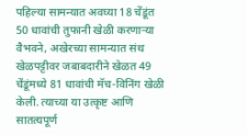पहिल्या सामन्यात अवघ्या 18 चेंडूंत 50 धावांची तुफानी खेळी करणाऱ्या वैभवने, अखेरच्या सामन्यात संथ खेळपट्टीवर जबाबदारीने खेळत 49 चेंडूंमध्ये 81 धावांची मॅच-विनिंग खेळी केली. त्याच्या या उत्कृष्ट आणि सातत्यपूर्ण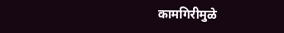कामगिरीमुळे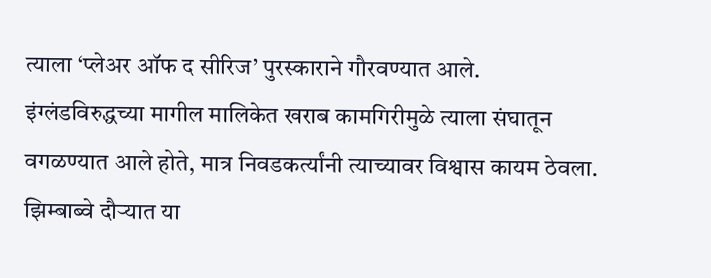त्याला ‘प्लेअर ऑफ द सीरिज’ पुरस्काराने गौरवण्यात आले.
इंग्लंडविरुद्धच्या मागील मालिकेत खराब कामगिरीमुळे त्याला संघातून वगळण्यात आले होते, मात्र निवडकर्त्यांनी त्याच्यावर विश्वास कायम ठेवला. झिम्बाब्वे दौऱ्यात या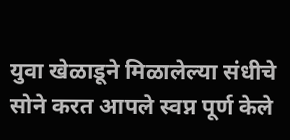युवा खेळाडूने मिळालेल्या संधीचे सोने करत आपले स्वप्न पूर्ण केले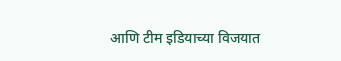आणि टीम इडियाच्या विजयात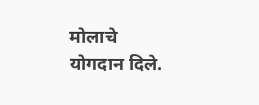मोलाचे योगदान दिले.